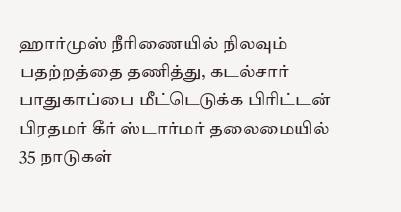ஹார்முஸ் நீரிணையில் நிலவும் பதற்றத்தை தணித்து, கடல்சார் பாதுகாப்பை மீட்டெடுக்க பிரிட்டன் பிரதமர் கீர் ஸ்டார்மர் தலைமையில் 35 நாடுகள்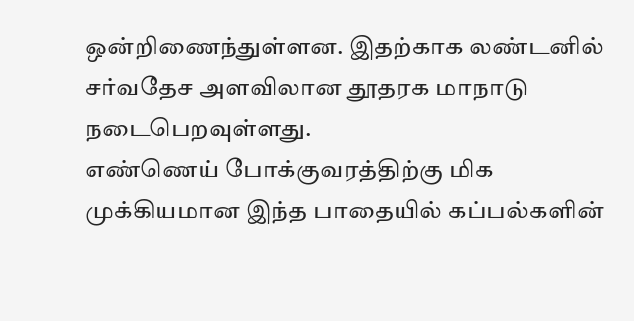ஒன்றிணைந்துள்ளன. இதற்காக லண்டனில் சர்வதேச அளவிலான தூதரக மாநாடு நடைபெறவுள்ளது.
எண்ணெய் போக்குவரத்திற்கு மிக முக்கியமான இந்த பாதையில் கப்பல்களின்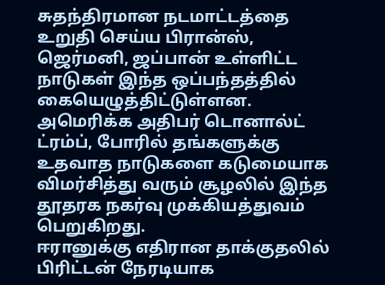சுதந்திரமான நடமாட்டத்தை உறுதி செய்ய பிரான்ஸ், ஜெர்மனி, ஜப்பான் உள்ளிட்ட நாடுகள் இந்த ஒப்பந்தத்தில் கையெழுத்திட்டுள்ளன.
அமெரிக்க அதிபர் டொனால்ட் ட்ரம்ப், போரில் தங்களுக்கு உதவாத நாடுகளை கடுமையாக விமர்சித்து வரும் சூழலில் இந்த தூதரக நகர்வு முக்கியத்துவம் பெறுகிறது.
ஈரானுக்கு எதிரான தாக்குதலில் பிரிட்டன் நேரடியாக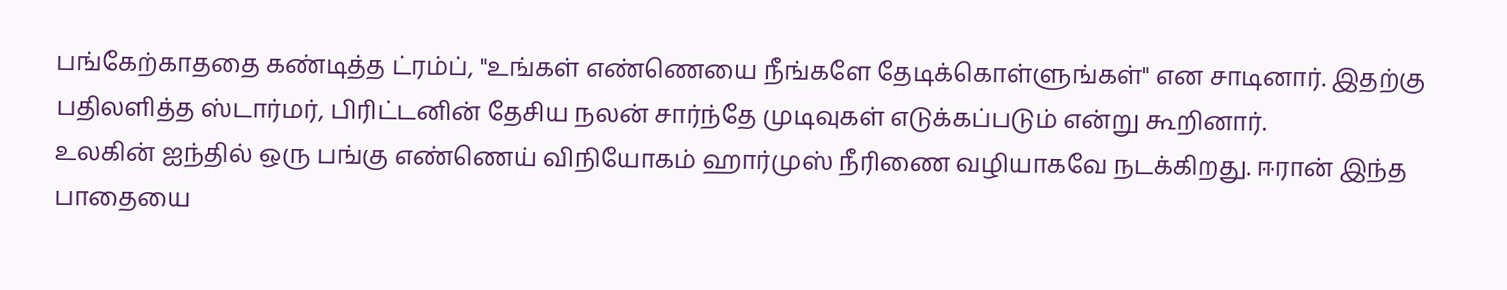பங்கேற்காததை கண்டித்த ட்ரம்ப், "உங்கள் எண்ணெயை நீங்களே தேடிக்கொள்ளுங்கள்" என சாடினார். இதற்கு பதிலளித்த ஸ்டார்மர், பிரிட்டனின் தேசிய நலன் சார்ந்தே முடிவுகள் எடுக்கப்படும் என்று கூறினார்.
உலகின் ஐந்தில் ஒரு பங்கு எண்ணெய் விநியோகம் ஹார்முஸ் நீரிணை வழியாகவே நடக்கிறது. ஈரான் இந்த பாதையை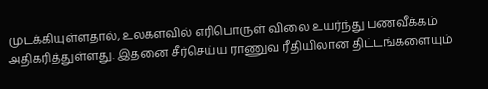முடக்கியுள்ளதால், உலகளவில் எரிபொருள் விலை உயர்ந்து பணவீக்கம் அதிகரித்துள்ளது. இதனை சீர்செய்ய ராணுவ ரீதியிலான திட்டங்களையும்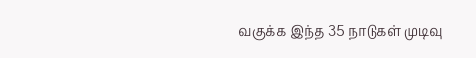வகுக்க இந்த 35 நாடுகள் முடிவு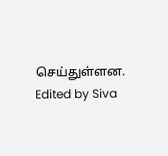செய்துள்ளன.
Edited by Siva